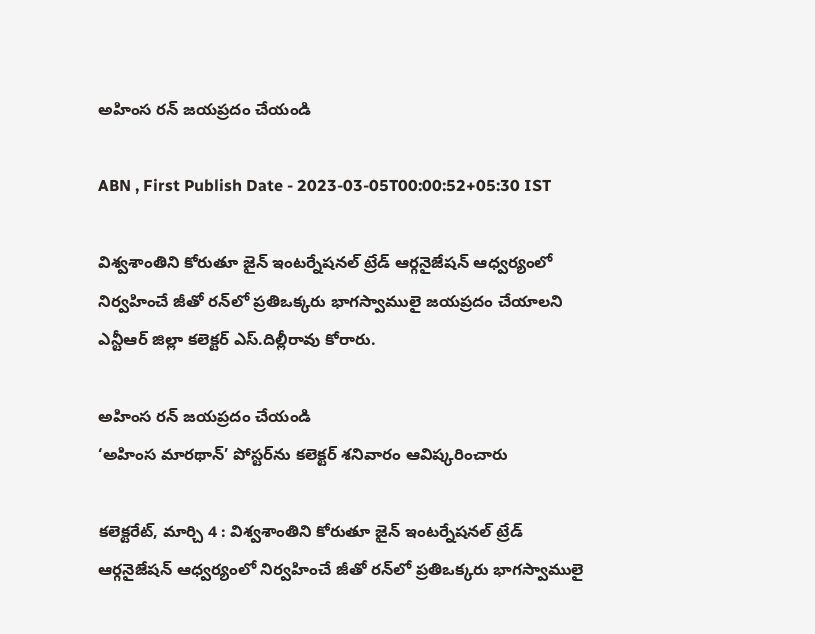అహింస రన్‌ జయప్రదం చేయండి

ABN , First Publish Date - 2023-03-05T00:00:52+05:30 IST

విశ్వశాంతిని కోరుతూ జైన్‌ ఇంటర్నేషనల్‌ ట్రేడ్‌ ఆర్గనైజేషన్‌ ఆధ్వర్యంలో నిర్వహించే జీతో రన్‌లో ప్రతిఒక్కరు భాగస్వాములై జయప్రదం చేయాలని ఎన్టీఆర్‌ జిల్లా కలెక్టర్‌ ఎస్‌.దిల్లీరావు కోరారు.

అహింస రన్‌ జయప్రదం చేయండి
‘అహింస మారథాన్‌’ పోస్టర్‌ను కలెక్టర్‌ శనివారం ఆవిష్కరించారు

కలెక్టరేట్‌, మార్చి 4 : విశ్వశాంతిని కోరుతూ జైన్‌ ఇంటర్నేషనల్‌ ట్రేడ్‌ ఆర్గనైజేషన్‌ ఆధ్వర్యంలో నిర్వహించే జీతో రన్‌లో ప్రతిఒక్కరు భాగస్వాములై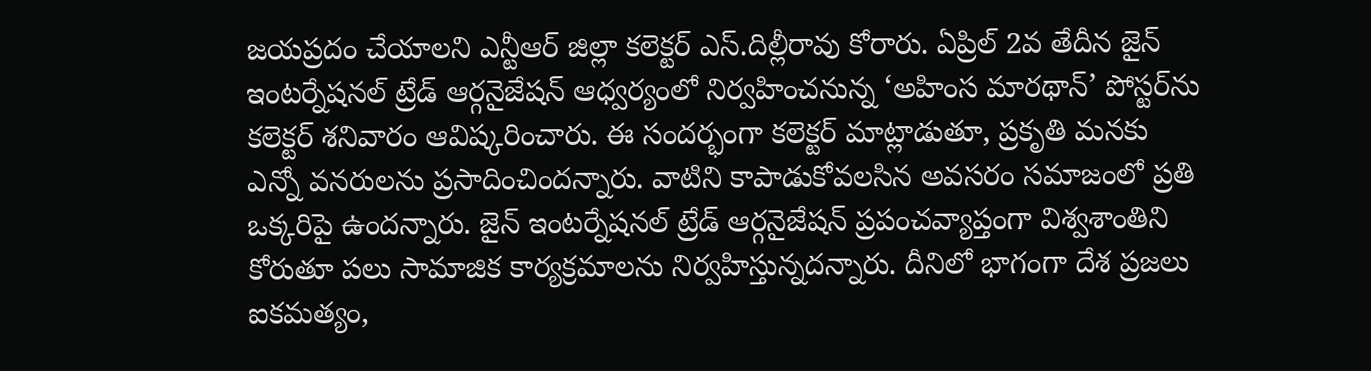జయప్రదం చేయాలని ఎన్టీఆర్‌ జిల్లా కలెక్టర్‌ ఎస్‌.దిల్లీరావు కోరారు. ఏప్రిల్‌ 2వ తేదీన జైన్‌ ఇంటర్నేషనల్‌ ట్రేడ్‌ ఆర్గనైజేషన్‌ ఆధ్వర్యంలో నిర్వహించనున్న ‘అహింస మారథాన్‌’ పోస్టర్‌ను కలెక్టర్‌ శనివారం ఆవిష్కరించారు. ఈ సందర్భంగా కలెక్టర్‌ మాట్లాడుతూ, ప్రకృతి మనకు ఎన్నో వనరులను ప్రసాదించిందన్నారు. వాటిని కాపాడుకోవలసిన అవసరం సమాజంలో ప్రతి ఒక్కరిపై ఉందన్నారు. జైన్‌ ఇంటర్నేషనల్‌ ట్రేడ్‌ ఆర్గనైజేషన్‌ ప్రపంచవ్యాప్తంగా విశ్వశాంతిని కోరుతూ పలు సామాజిక కార్యక్రమాలను నిర్వహిస్తున్నదన్నారు. దీనిలో భాగంగా దేశ ప్రజలు ఐకమత్యం,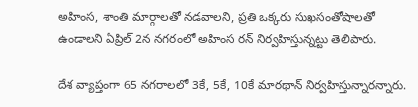అహింస, శాంతి మార్గాలతో నడవాలని, ప్రతి ఒక్కరు సుఖసంతోషాలతో ఉండాలని ఏప్రిల్‌ 2న నగరంలో అహింస రన్‌ నిర్వహిస్తున్నట్టు తెలిపారు.

దేశ వ్యాప్తంగా 65 నగరాలలో 3కే, 5కే, 10కే మారథాన్‌ నిర్వహిస్తున్నారన్నారు.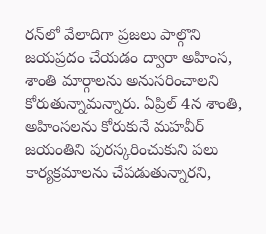రన్‌లో వేలాదిగా ప్రజలు పాల్గొని జయప్రదం చేయడం ద్వారా అహింస, శాంతి మార్గాలను అనుసరించాలని కోరుతున్నామన్నారు. ఏప్రిల్‌ 4న శాంతి, అహింసలను కోరుకునే మహవీర్‌ జయంతిని పురస్కరించుకుని పలు కార్యక్రమాలను చేపడుతున్నారని,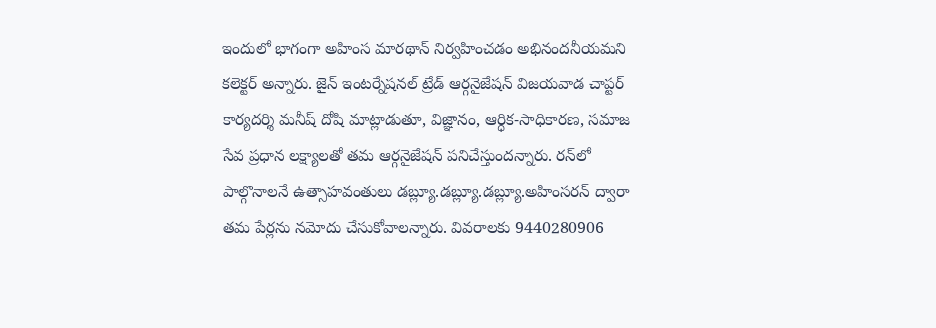ఇందులో భాగంగా అహింస మారథాన్‌ నిర్వహించడం అభినందనీయమని కలెక్టర్‌ అన్నారు. జైన్‌ ఇంటర్నేషనల్‌ ట్రేడ్‌ ఆర్గనైజేషన్‌ విజయవాడ చాప్టర్‌ కార్యదర్శి మనీష్‌ దోషి మాట్లాడుతూ, విజ్ఞానం, ఆర్ధిక-సాధికారణ, సమాజ సేవ ప్రధాన లక్ష్యాలతో తమ ఆర్గనైజేషన్‌ పనిచేస్తుందన్నారు. రన్‌లో పాల్గొనాలనే ఉత్సాహవంతులు డబ్ల్యూ.డబ్ల్యూ.డబ్ల్యూ.అహింసరన్‌ ద్వారా తమ పేర్లను నమోదు చేసుకోవాలన్నారు. వివరాలకు 9440280906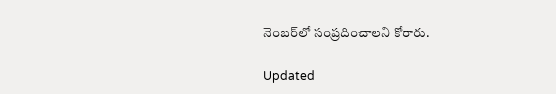నెంబర్‌లో సంప్రదించాలని కోరారు.

Updated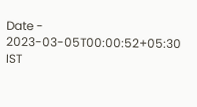Date - 2023-03-05T00:00:52+05:30 IST